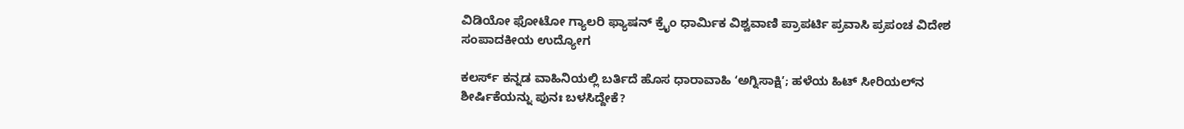ವಿಡಿಯೋ ಫೋಟೋ ಗ್ಯಾಲರಿ ಫ್ಯಾಷನ್ ಕ್ರೈಂ ಧಾರ್ಮಿಕ ವಿಶ್ವವಾಣಿ ಪ್ರಾಪರ್ಟಿ ಪ್ರವಾಸಿ ಪ್ರಪಂಚ ವಿದೇಶ ಸಂಪಾದಕೀಯ ಉದ್ಯೋಗ

ಕಲರ್ಸ್‌ ಕನ್ನಡ ವಾಹಿನಿಯಲ್ಲಿ ಬರ್ತಿದೆ ಹೊಸ ಧಾರಾವಾಹಿ ʻಅಗ್ನಿಸಾಕ್ಷಿʼ; ಹಳೆಯ ಹಿಟ್‌ ಸೀರಿಯಲ್‌ನ ಶೀರ್ಷಿಕೆಯನ್ನು ಪುನಃ ಬಳಸಿದ್ದೇಕೆ?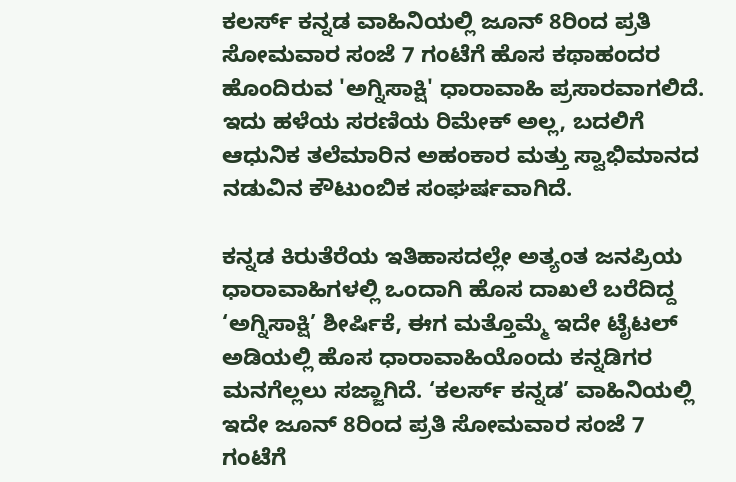ಕಲರ್ಸ್ ಕನ್ನಡ ವಾಹಿನಿಯಲ್ಲಿ ಜೂನ್ 8ರಿಂದ ಪ್ರತಿ ಸೋಮವಾರ ಸಂಜೆ 7 ಗಂಟೆಗೆ ಹೊಸ ಕಥಾಹಂದರ ಹೊಂದಿರುವ 'ಅಗ್ನಿಸಾಕ್ಷಿ' ಧಾರಾವಾಹಿ ಪ್ರಸಾರವಾಗಲಿದೆ. ಇದು ಹಳೆಯ ಸರಣಿಯ ರಿಮೇಕ್ ಅಲ್ಲ, ಬದಲಿಗೆ ಆಧುನಿಕ ತಲೆಮಾರಿನ ಅಹಂಕಾರ ಮತ್ತು ಸ್ವಾಭಿಮಾನದ ನಡುವಿನ ಕೌಟುಂಬಿಕ ಸಂಘರ್ಷವಾಗಿದೆ.

ಕನ್ನಡ ಕಿರುತೆರೆಯ ಇತಿಹಾಸದಲ್ಲೇ ಅತ್ಯಂತ ಜನಪ್ರಿಯ ಧಾರಾವಾಹಿಗಳಲ್ಲಿ ಒಂದಾಗಿ ಹೊಸ ದಾಖಲೆ ಬರೆದಿದ್ದ ‘ಅಗ್ನಿಸಾಕ್ಷಿ’ ಶೀರ್ಷಿಕೆ, ಈಗ ಮತ್ತೊಮ್ಮೆ ಇದೇ ಟೈಟಲ್‌ ಅಡಿಯಲ್ಲಿ ಹೊಸ ಧಾರಾವಾಹಿಯೊಂದು ಕನ್ನಡಿಗರ ಮನಗೆಲ್ಲಲು ಸಜ್ಜಾಗಿದೆ. ‘ಕಲರ್ಸ್ ಕನ್ನಡ’ ವಾಹಿನಿಯಲ್ಲಿ ಇದೇ ಜೂನ್ 8ರಿಂದ ಪ್ರತಿ ಸೋಮವಾರ ಸಂಜೆ 7 ಗಂಟೆಗೆ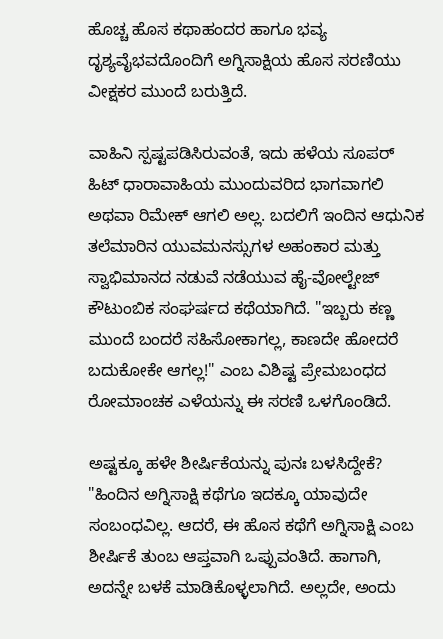ಹೊಚ್ಚ ಹೊಸ ಕಥಾಹಂದರ ಹಾಗೂ ಭವ್ಯ ದೃಶ್ಯವೈಭವದೊಂದಿಗೆ ಅಗ್ನಿಸಾಕ್ಷಿಯ ಹೊಸ ಸರಣಿಯು ವೀಕ್ಷಕರ ಮುಂದೆ ಬರುತ್ತಿದೆ.

ವಾಹಿನಿ ಸ್ಪಷ್ಟಪಡಿಸಿರುವಂತೆ, ಇದು ಹಳೆಯ ಸೂಪರ್ ಹಿಟ್ ಧಾರಾವಾಹಿಯ ಮುಂದುವರಿದ ಭಾಗವಾಗಲಿ ಅಥವಾ ರಿಮೇಕ್ ಆಗಲಿ ಅಲ್ಲ. ಬದಲಿಗೆ ಇಂದಿನ ಆಧುನಿಕ ತಲೆಮಾರಿನ ಯುವಮನಸ್ಸುಗಳ ಅಹಂಕಾರ ಮತ್ತು ಸ್ವಾಭಿಮಾನದ ನಡುವೆ ನಡೆಯುವ ಹೈ-ವೋಲ್ಟೇಜ್ ಕೌಟುಂಬಿಕ ಸಂಘರ್ಷದ ಕಥೆಯಾಗಿದೆ. "ಇಬ್ಬರು ಕಣ್ಣ ಮುಂದೆ ಬಂದರೆ ಸಹಿಸೋಕಾಗಲ್ಲ, ಕಾಣದೇ ಹೋದರೆ ಬದುಕೋಕೇ ಆಗಲ್ಲ!" ಎಂಬ ವಿಶಿಷ್ಟ ಪ್ರೇಮಬಂಧದ ರೋಮಾಂಚಕ ಎಳೆಯನ್ನು ಈ ಸರಣಿ ಒಳಗೊಂಡಿದೆ.

ಅಷ್ಟಕ್ಕೂ ಹಳೇ ಶೀರ್ಷಿಕೆಯನ್ನು ಪುನಃ ಬಳಸಿದ್ದೇಕೆ? "ಹಿಂದಿನ ಅಗ್ನಿಸಾಕ್ಷಿ ಕಥೆಗೂ ಇದಕ್ಕೂ ಯಾವುದೇ ಸಂಬಂಧವಿಲ್ಲ. ಆದರೆ, ಈ ಹೊಸ ಕಥೆಗೆ ಅಗ್ನಿಸಾಕ್ಷಿ ಎಂಬ ಶೀರ್ಷಿಕೆ ತುಂಬ ಆಪ್ತವಾಗಿ ಒಪ್ಪುವಂತಿದೆ. ಹಾಗಾಗಿ, ಅದನ್ನೇ ಬಳಕೆ ಮಾಡಿಕೊಳ್ಳಲಾಗಿದೆ. ಅಲ್ಲದೇ, ಅಂದು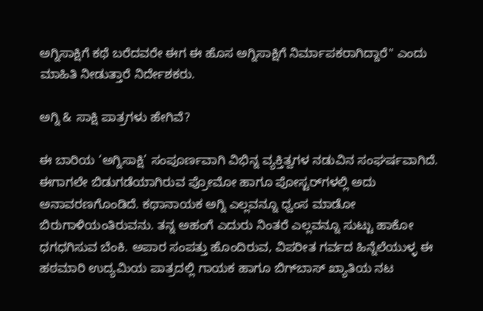ಅಗ್ನಿಸಾಕ್ಷಿಗೆ ಕಥೆ ಬರೆದವರೇ ಈಗ ಈ ಹೊಸ ಅಗ್ನಿಸಾಕ್ಷಿಗೆ ನಿರ್ಮಾಪಕರಾಗಿದ್ದಾರೆ" ಎಂದು ಮಾಹಿತಿ ನೀಡುತ್ತಾರೆ ನಿರ್ದೇಶಕರು.

ಅಗ್ನಿ & ಸಾಕ್ಷಿ ಪಾತ್ರಗಳು ಹೇಗಿವೆ?

ಈ ಬಾರಿಯ ‘ಅಗ್ನಿಸಾಕ್ಷಿ’ ಸಂಪೂರ್ಣವಾಗಿ ವಿಭಿನ್ನ ವ್ಯಕ್ತಿತ್ವಗಳ ನಡುವಿನ ಸಂಘರ್ಷವಾಗಿದೆ. ಈಗಾಗಲೇ ಬಿಡುಗಡೆಯಾಗಿರುವ ಪ್ರೋಮೋ ಹಾಗೂ ಪೋಸ್ಟರ್‌ಗಳಲ್ಲಿ ಅದು ಅನಾವರಣಗೊಂಡಿದೆ. ಕಥಾನಾಯಕ ಅಗ್ನಿ ಎಲ್ಲವನ್ನೂ ಧ್ವಂಸ ಮಾಡೋ ಬಿರುಗಾಳಿಯಂತಿರುವನು. ತನ್ನ ಅಹಂಗೆ ಎದುರು ನಿಂತರೆ ಎಲ್ಲವನ್ನೂ ಸುಟ್ಟು ಹಾಕೋ ಧಗಧಗಿಸುವ ಬೆಂಕಿ. ಅಪಾರ ಸಂಪತ್ತು ಹೊಂದಿರುವ, ವಿಪರೀತ ಗರ್ವದ ಹಿನ್ನೆಲೆಯುಳ್ಳ ಈ ಹಠಮಾರಿ ಉದ್ಯಮಿಯ ಪಾತ್ರದಲ್ಲಿ ಗಾಯಕ ಹಾಗೂ ಬಿಗ್‌ಬಾಸ್ ಖ್ಯಾತಿಯ ನಟ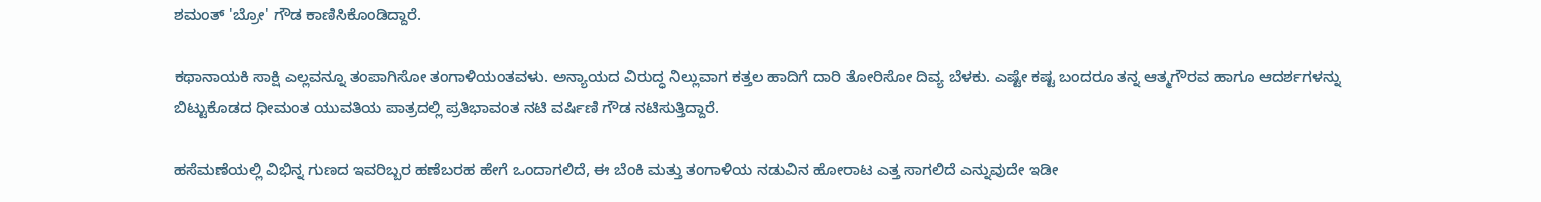ಶಮಂತ್ 'ಬ್ರೋ' ಗೌಡ ಕಾಣಿಸಿಕೊಂಡಿದ್ದಾರೆ.

ಕಥಾನಾಯಕಿ ಸಾಕ್ಷಿ ಎಲ್ಲವನ್ನೂ ತಂಪಾಗಿಸೋ ತಂಗಾಳಿಯಂತವಳು. ಅನ್ಯಾಯದ ವಿರುದ್ಧ ನಿಲ್ಲುವಾಗ ಕತ್ತಲ ಹಾದಿಗೆ ದಾರಿ ತೋರಿಸೋ ದಿವ್ಯ ಬೆಳಕು. ಎಷ್ಟೇ ಕಷ್ಟ ಬಂದರೂ ತನ್ನ ಆತ್ಮಗೌರವ ಹಾಗೂ ಆದರ್ಶಗಳನ್ನು ಬಿಟ್ಟುಕೊಡದ ಧೀಮಂತ ಯುವತಿಯ ಪಾತ್ರದಲ್ಲಿ ಪ್ರತಿಭಾವಂತ ನಟಿ ವರ್ಷಿಣಿ ಗೌಡ ನಟಿಸುತ್ತಿದ್ದಾರೆ.

ಹಸೆಮಣೆಯಲ್ಲಿ ವಿಭಿನ್ನ ಗುಣದ ಇವರಿಬ್ಬರ ಹಣೆಬರಹ ಹೇಗೆ ಒಂದಾಗಲಿದೆ, ಈ ಬೆಂಕಿ ಮತ್ತು ತಂಗಾಳಿಯ ನಡುವಿನ ಹೋರಾಟ ಎತ್ತ ಸಾಗಲಿದೆ ಎನ್ನುವುದೇ ಇಡೀ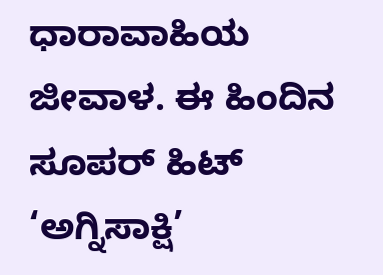ಧಾರಾವಾಹಿಯ ಜೀವಾಳ. ಈ ಹಿಂದಿನ ಸೂಪರ್ ಹಿಟ್ ‘ಅಗ್ನಿಸಾಕ್ಷಿ’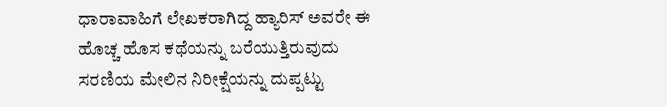ಧಾರಾವಾಹಿಗೆ ಲೇಖಕರಾಗಿದ್ದ ಹ್ಯಾರಿಸ್ ಅವರೇ ಈ ಹೊಚ್ಚ ಹೊಸ ಕಥೆಯನ್ನು ಬರೆಯುತ್ತಿರುವುದು ಸರಣಿಯ ಮೇಲಿನ ನಿರೀಕ್ಷೆಯನ್ನು ದುಪ್ಪಟ್ಟು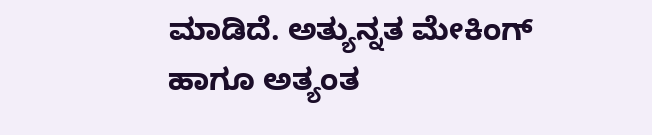ಮಾಡಿದೆ. ಅತ್ಯುನ್ನತ ಮೇಕಿಂಗ್ ಹಾಗೂ ಅತ್ಯಂತ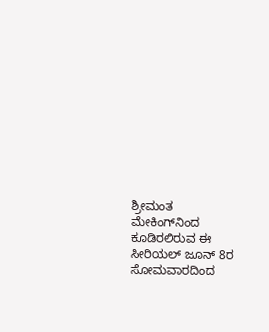ಶ್ರೀಮಂತ ಮೇಕಿಂಗ್‌ನಿಂದ ಕೂಡಿರಲಿರುವ ಈ ಸೀರಿಯಲ್‌ ಜೂನ್ 8ರ ಸೋಮವಾರದಿಂದ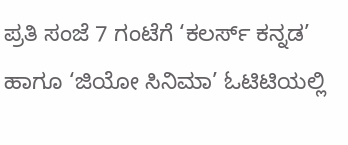ಪ್ರತಿ ಸಂಜೆ 7 ಗಂಟೆಗೆ ‘ಕಲರ್ಸ್ ಕನ್ನಡ’ ಹಾಗೂ ‘ಜಿಯೋ ಸಿನಿಮಾ’ ಓಟಿಟಿಯಲ್ಲಿ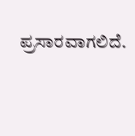ಪ್ರಸಾರವಾಗಲಿದೆ.